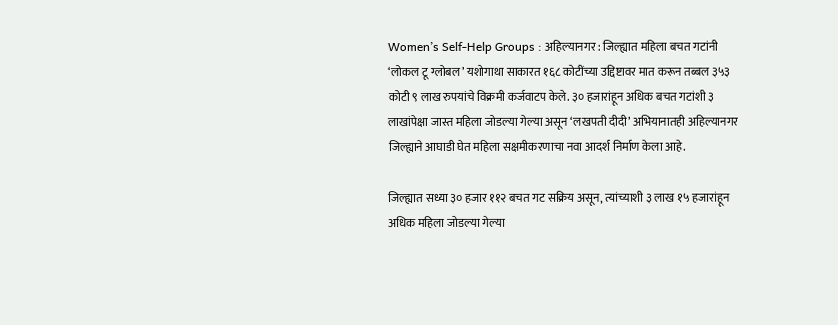Women’s Self-Help Groups : अहिल्यानगर : जिल्ह्यात महिला बचत गटांनी ‘लोकल टू ग्लोबल’ यशोगाथा साकारत १६८ कोटींच्या उद्दिष्टावर मात करून तब्बल ३५३ कोटी ९ लाख रुपयांचे विक्रमी कर्जवाटप केले. ३० हजारांहून अधिक बचत गटांशी ३ लाखांपेक्षा जास्त महिला जोडल्या गेल्या असून ‘लखपती दीदी’ अभियानातही अहिल्यानगर जिल्ह्याने आघाडी घेत महिला सक्षमीकरणाचा नवा आदर्श निर्माण केला आहे.

जिल्ह्यात सध्या ३० हजार ११२ बचत गट सक्रिय असून, त्यांच्याशी ३ लाख १५ हजारांहून अधिक महिला जोडल्या गेल्या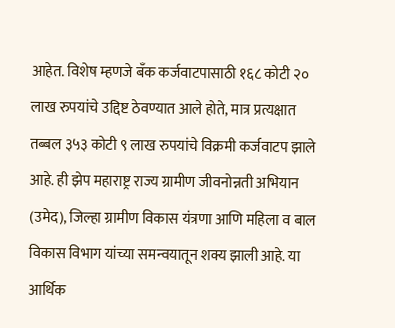आहेत. विशेष म्हणजे बँक कर्जवाटपासाठी १६८ कोटी २० लाख रुपयांचे उद्दिष्ट ठेवण्यात आले होते, मात्र प्रत्यक्षात तब्बल ३५३ कोटी ९ लाख रुपयांचे विक्रमी कर्जवाटप झाले आहे. ही झेप महाराष्ट्र राज्य ग्रामीण जीवनोन्नती अभियान (उमेद), जिल्हा ग्रामीण विकास यंत्रणा आणि महिला व बाल विकास विभाग यांच्या समन्वयातून शक्य झाली आहे. या आर्थिक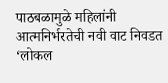पाठबळामुळे महिलांनी आत्मनिर्भरतेची नवी वाट निवडत ‘लोकल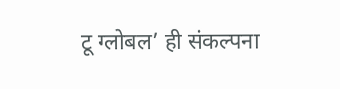टू ग्लोबल’ ही संकल्पना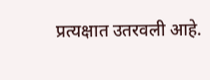प्रत्यक्षात उतरवली आहे.